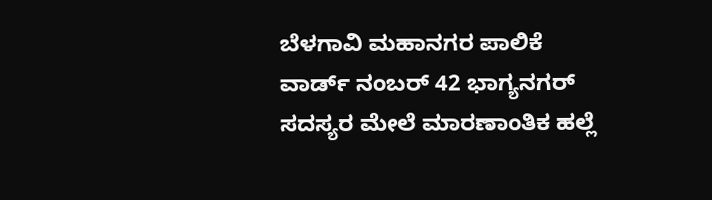ಬೆಳಗಾವಿ ಮಹಾನಗರ ಪಾಲಿಕೆ ವಾರ್ಡ್ ನಂಬರ್ 42 ಭಾಗ್ಯನಗರ್ ಸದಸ್ಯರ ಮೇಲೆ ಮಾರಣಾಂತಿಕ ಹಲ್ಲೆ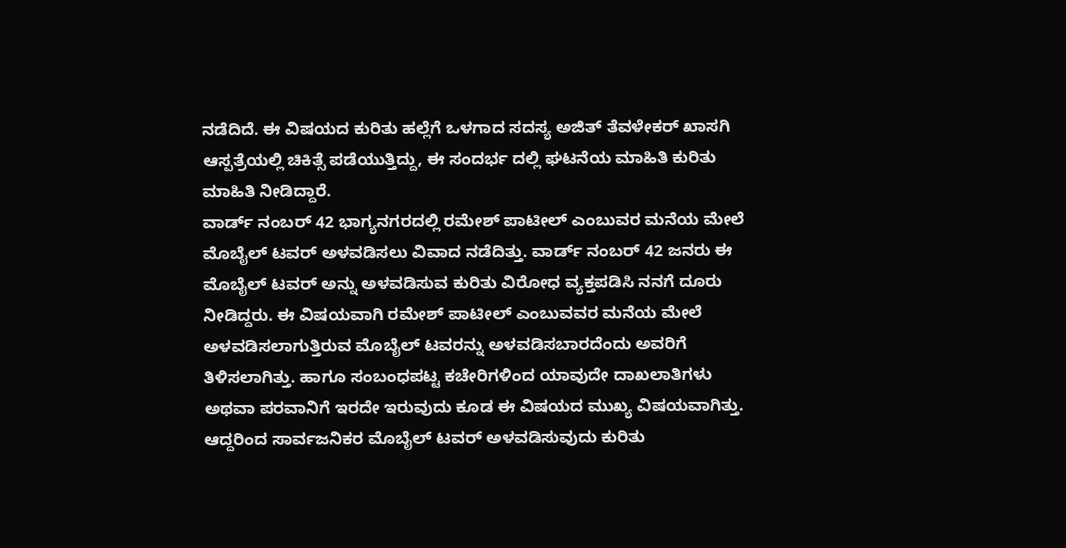ನಡೆದಿದೆ. ಈ ವಿಷಯದ ಕುರಿತು ಹಲ್ಲೆಗೆ ಒಳಗಾದ ಸದಸ್ಯ ಅಜಿತ್ ತೆವಳೇಕರ್ ಖಾಸಗಿ ಆಸ್ಪತ್ರೆಯಲ್ಲಿ ಚಿಕಿತ್ಸೆ ಪಡೆಯುತ್ತಿದ್ದು, ಈ ಸಂದರ್ಭ ದಲ್ಲಿ ಘಟನೆಯ ಮಾಹಿತಿ ಕುರಿತು ಮಾಹಿತಿ ನೀಡಿದ್ದಾರೆ.
ವಾರ್ಡ್ ನಂಬರ್ 42 ಭಾಗ್ಯನಗರದಲ್ಲಿ ರಮೇಶ್ ಪಾಟೀಲ್ ಎಂಬುವರ ಮನೆಯ ಮೇಲೆ ಮೊಬೈಲ್ ಟವರ್ ಅಳವಡಿಸಲು ವಿವಾದ ನಡೆದಿತ್ತು. ವಾರ್ಡ್ ನಂಬರ್ 42 ಜನರು ಈ ಮೊಬೈಲ್ ಟವರ್ ಅನ್ನು ಅಳವಡಿಸುವ ಕುರಿತು ವಿರೋಧ ವ್ಯಕ್ತಪಡಿಸಿ ನನಗೆ ದೂರು ನೀಡಿದ್ದರು. ಈ ವಿಷಯವಾಗಿ ರಮೇಶ್ ಪಾಟೀಲ್ ಎಂಬುವವರ ಮನೆಯ ಮೇಲೆ ಅಳವಡಿಸಲಾಗುತ್ತಿರುವ ಮೊಬೈಲ್ ಟವರನ್ನು ಅಳವಡಿಸಬಾರದೆಂದು ಅವರಿಗೆ ತಿಳಿಸಲಾಗಿತ್ತು. ಹಾಗೂ ಸಂಬಂಧಪಟ್ಟ ಕಚೇರಿಗಳಿಂದ ಯಾವುದೇ ದಾಖಲಾತಿಗಳು ಅಥವಾ ಪರವಾನಿಗೆ ಇರದೇ ಇರುವುದು ಕೂಡ ಈ ವಿಷಯದ ಮುಖ್ಯ ವಿಷಯವಾಗಿತ್ತು.
ಆದ್ದರಿಂದ ಸಾರ್ವಜನಿಕರ ಮೊಬೈಲ್ ಟವರ್ ಅಳವಡಿಸುವುದು ಕುರಿತು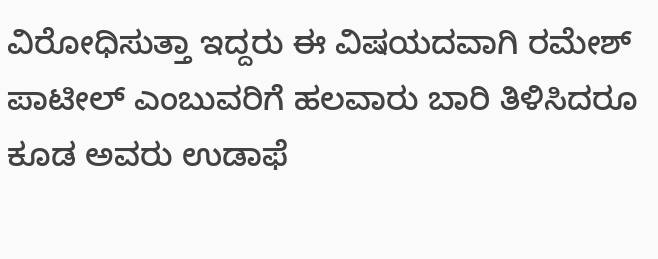ವಿರೋಧಿಸುತ್ತಾ ಇದ್ದರು ಈ ವಿಷಯದವಾಗಿ ರಮೇಶ್ ಪಾಟೀಲ್ ಎಂಬುವರಿಗೆ ಹಲವಾರು ಬಾರಿ ತಿಳಿಸಿದರೂ ಕೂಡ ಅವರು ಉಡಾಫೆ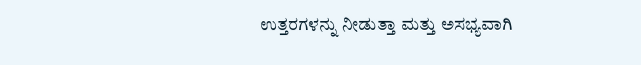ಉತ್ತರಗಳನ್ನು ನೀಡುತ್ತಾ ಮತ್ತು ಅಸಭ್ಯವಾಗಿ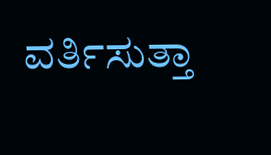ವರ್ತಿಸುತ್ತಾ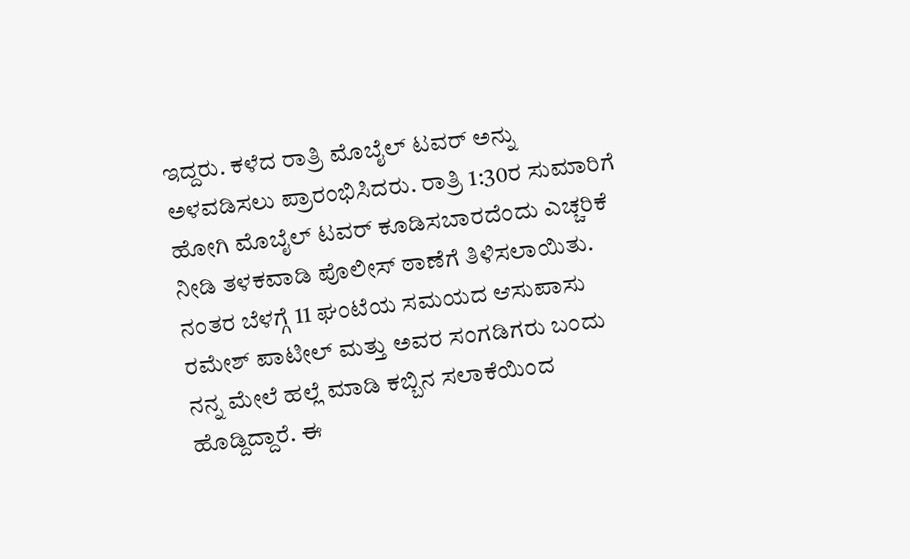ಇದ್ದರು. ಕಳೆದ ರಾತ್ರಿ ಮೊಬೈಲ್ ಟವರ್ ಅನ್ನು ಅಳವಡಿಸಲು ಪ್ರಾರಂಭಿಸಿದರು. ರಾತ್ರಿ 1:30ರ ಸುಮಾರಿಗೆ ಹೋಗಿ ಮೊಬೈಲ್ ಟವರ್ ಕೂಡಿಸಬಾರದೆಂದು ಎಚ್ಚರಿಕೆ ನೀಡಿ ತಳಕವಾಡಿ ಪೊಲೀಸ್ ಠಾಣೆಗೆ ತಿಳಿಸಲಾಯಿತು.
ನಂತರ ಬೆಳಗ್ಗೆ 11 ಘಂಟೆಯ ಸಮಯದ ಆಸುಪಾಸು ರಮೇಶ್ ಪಾಟೀಲ್ ಮತ್ತು ಅವರ ಸಂಗಡಿಗರು ಬಂದು ನನ್ನ ಮೇಲೆ ಹಲ್ಲೆ ಮಾಡಿ ಕಬ್ಬಿನ ಸಲಾಕೆಯಿಂದ ಹೊಡ್ದಿದ್ದಾರೆ. ಈ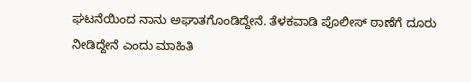ಘಟನೆಯಿಂದ ನಾನು ಅಘಾತಗೊಂಡಿದ್ದೇನೆ. ತೆಳಕವಾಡಿ ಪೊಲೀಸ್ ಠಾಣೆಗೆ ದೂರು ನೀಡಿದ್ದೇನೆ ಎಂದು ಮಾಹಿತಿ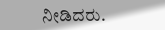ನೀಡಿದರು.